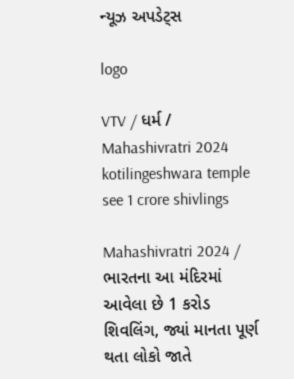ન્યૂઝ અપડેટ્સ

logo

VTV / ધર્મ / Mahashivratri 2024 kotilingeshwara temple see 1 crore shivlings

Mahashivratri 2024 / ભારતના આ મંદિરમાં આવેલા છે 1 કરોડ શિવલિંગ, જ્યાં માનતા પૂર્ણ થતા લોકો જાતે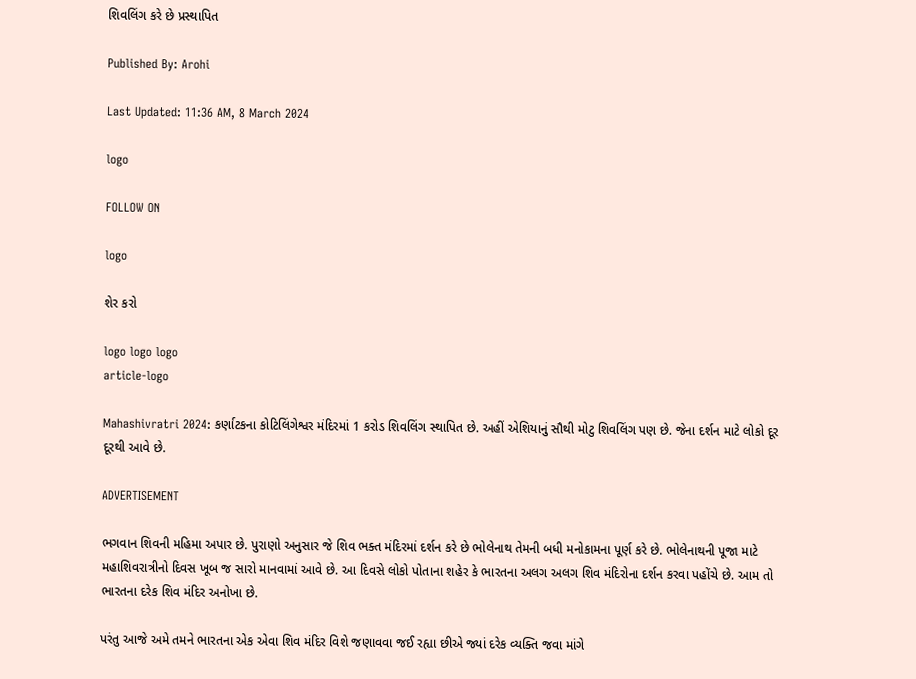શિવલિંગ કરે છે પ્રસ્થાપિત

Published By: Arohi

Last Updated: 11:36 AM, 8 March 2024

logo

FOLLOW ON

logo

શેર કરો

logo logo logo
article-logo

Mahashivratri 2024: કર્ણાટકના કોટિલિંગેશ્વર મંદિરમાં 1 કરોડ શિવલિંગ સ્થાપિત છે. અહીં એશિયાનું સૌથી મોટુ શિવલિંગ પણ છે. જેના દર્શન માટે લોકો દૂર દૂરથી આવે છે.

ADVERTISEMENT

ભગવાન શિવની મહિમા અપાર છે. પુરાણો અનુસાર જે શિવ ભક્ત મંદિરમાં દર્શન કરે છે ભોલેનાથ તેમની બધી મનોકામના પૂર્ણ કરે છે. ભોલેનાથની પૂજા માટે મહાશિવરાત્રીનો દિવસ ખૂબ જ સારો માનવામાં આવે છે. આ દિવસે લોકો પોતાના શહેર કે ભારતના અલગ અલગ શિવ મંદિરોના દર્શન કરવા પહોંચે છે. આમ તો ભારતના દરેક શિવ મંદિર અનોખા છે.

પરંતુ આજે અમે તમને ભારતના એક એવા શિવ મંદિર વિશે જણાવવા જઈ રહ્યા છીએ જ્યાં દરેક વ્યક્તિ જવા માંગે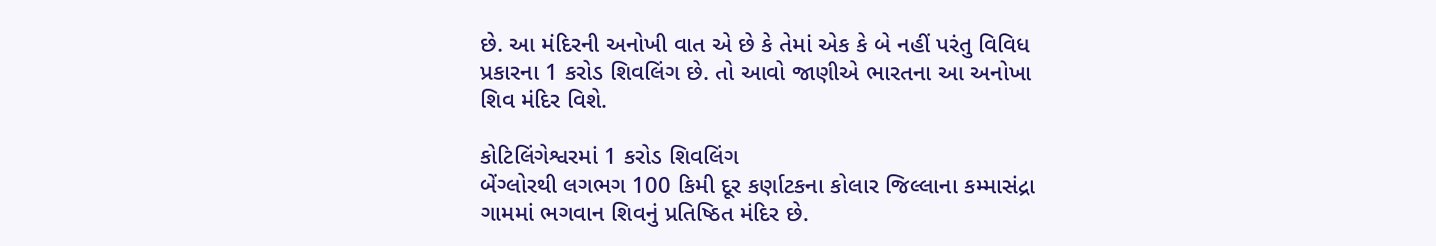છે. આ મંદિરની અનોખી વાત એ છે કે તેમાં એક કે બે નહીં પરંતુ વિવિધ પ્રકારના 1 કરોડ શિવલિંગ છે. તો આવો જાણીએ ભારતના આ અનોખા શિવ મંદિર વિશે.

કોટિલિંગેશ્વરમાં 1 કરોડ શિવલિંગ
બેંગ્લોરથી લગભગ 100 કિમી દૂર કર્ણાટકના કોલાર જિલ્લાના કમ્માસંદ્રા ગામમાં ભગવાન શિવનું પ્રતિષ્ઠિત મંદિર છે.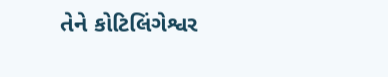તેને કોટિલિંગેશ્વર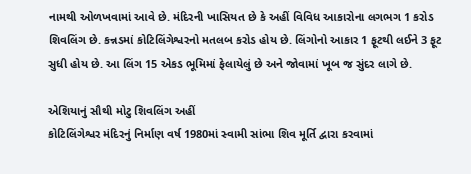નામથી ઓળખવામાં આવે છે. મંદિરની ખાસિયત છે કે અહીં વિવિધ આકારોના લગભગ 1 કરોડ શિવલિંગ છે. કન્નડમાં કોટિલિંગેશ્વરનો મતલબ કરોડ હોય છે. લિંગોનો આકાર 1 ફૂટથી લઈને 3 ફૂટ સુધી હોય છે. આ લિંગ 15 એકડ ભૂમિમાં ફેલાયેલું છે અને જોવામાં ખૂબ જ સુંદર લાગે છે.

એશિયાનું સૌથી મોટુ શિવલિંગ અહીં
કોટિલિંગેશ્વર મંદિરનું નિર્માણ વર્ષ 1980માં સ્વામી સાંભા શિવ મૂર્તિ દ્વારા કરવામાં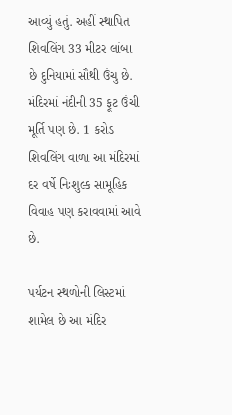આવ્યું હતું. અહીં સ્થાપિત શિવલિંગ 33 મીટર લાંબા છે દુનિયામાં સૌથી ઉંચુ છે. મંદિરમાં નંદીની 35 ફૂટ ઉંચી મૂર્તિ પણ છે. 1 કરોડ શિવલિંગ વાળા આ મંદિરમાં દર વર્ષે નિઃશુલ્ક સામૂહિક વિવાહ પણ કરાવવામાં આવે છે.

પર્યટન સ્થળોની લિસ્ટમાં શામેલ છે આ મંદિર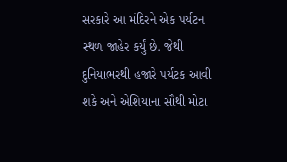સરકારે આ મંદિરને એક પર્યટન સ્થળ જાહેર કર્યું છે. જેથી દુનિયાભરથી હજારે પર્યટક આવી શકે અને એશિયાના સૌથી મોટા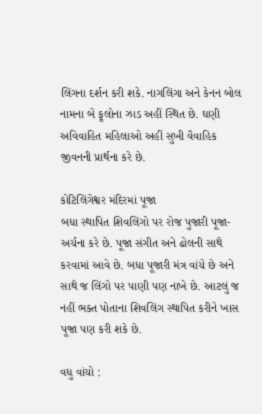લિંગના દર્શન કરી શકે. નાગલિંગા અને કેનન બોલ નામના બે ફૂલોના ઝાડ અહીં સ્થિત છે. ઘણી અવિવાહિત મહિલાઓ અહીં સુખી વૈવાહિક જીવનની પ્રાર્થના કરે છે.

કોટિલિંગેશ્વર મંદિરમાં પૂજા
બધા સ્થાપિત શિવલિંગો પર રોજ પુજારી પૂજા-અર્ચના કરે છે. પૂજા સંગીત અને ઢોલની સાથે કરવામાં આવે છે. બધા પૂજારી મંત્ર વાંચે છે અને સાથે જ લિંગો પર પાણી પણ નાખે છે. આટલું જ નહીં ભક્ત પોતાના શિવલિંગ સ્થાપિત કરીને ખાસ પૂજા પણ કરી શકે છે.

વધુ વાંચો :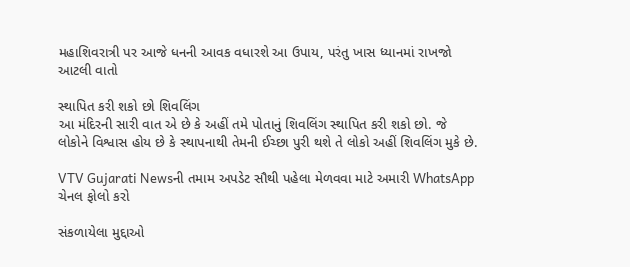મહાશિવરાત્રી પર આજે ધનની આવક વધારશે આ ઉપાય, પરંતુ ખાસ ધ્યાનમાં રાખજો આટલી વાતો

સ્થાપિત કરી શકો છો શિવલિંગ
આ મંદિરની સારી વાત એ છે કે અહીં તમે પોતાનું શિવલિંગ સ્થાપિત કરી શકો છો. જે લોકોને વિશ્વાસ હોય છે કે સ્થાપનાથી તેમની ઈચ્છા પુરી થશે તે લોકો અહીં શિવલિંગ મુકે છે.

VTV Gujarati Newsની તમામ અપડેટ સૌથી પહેલા મેળવવા માટે અમારી WhatsApp ચેનલ ફોલો કરો

સંકળાયેલા મુદ્દાઓ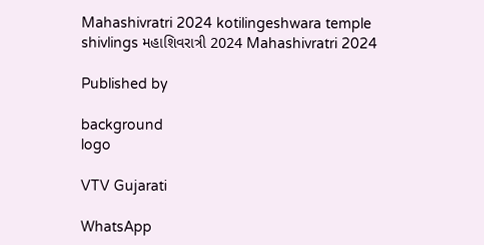Mahashivratri 2024 kotilingeshwara temple shivlings મહાશિવરાત્રી 2024 Mahashivratri 2024

Published by

background
logo

VTV Gujarati

WhatsApp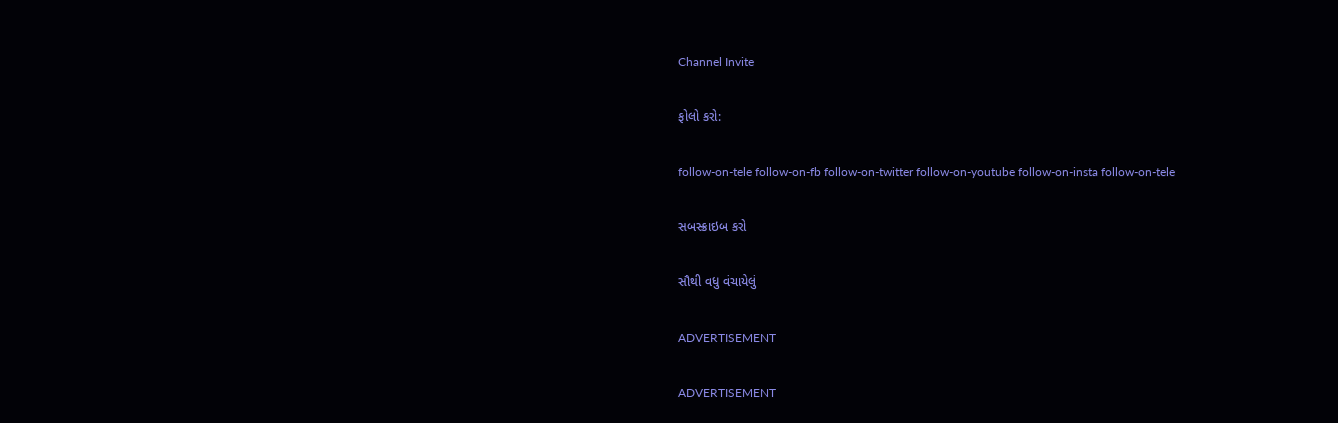Channel Invite

ફોલો કરો:

follow-on-tele follow-on-fb follow-on-twitter follow-on-youtube follow-on-insta follow-on-tele

સબસ્ક્રાઇબ કરો

સૌથી વધુ વંચાયેલું

ADVERTISEMENT

ADVERTISEMENT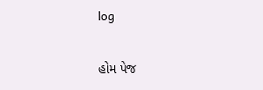log

હોમ પેજ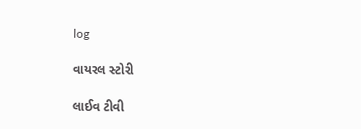log

વાયરલ સ્ટોરી

લાઈવ ટીવી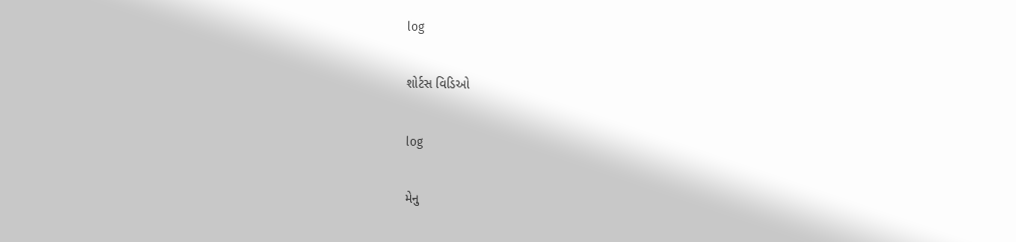log

શોર્ટસ વિડિઓ

log

મેનુ